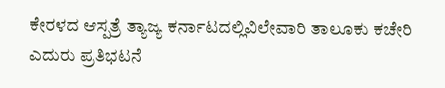ಕೇರಳದ ಆಸ್ಪತ್ರೆ ತ್ಯಾಜ್ಯ ಕರ್ನಾಟದಲ್ಲಿವಿಲೇವಾರಿ ತಾಲೂಕು ಕಚೇರಿ ಎದುರು ಪ್ರತಿಭಟನೆ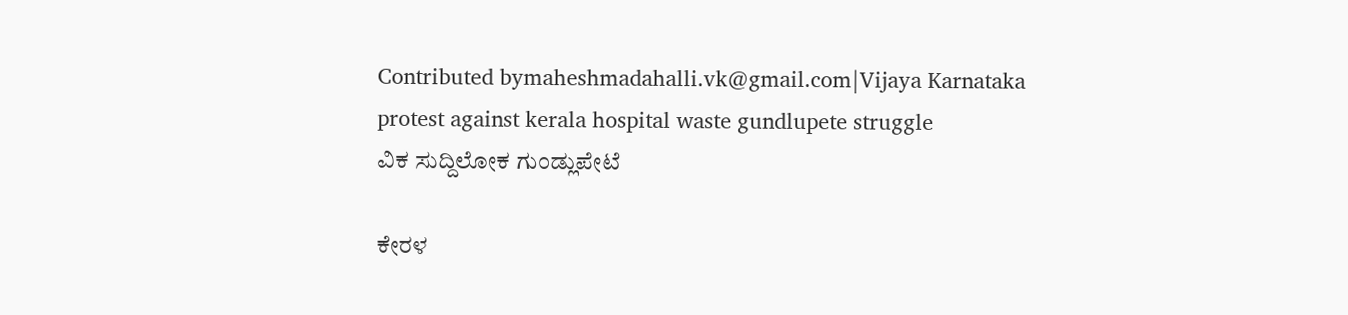Contributed bymaheshmadahalli.vk@gmail.com|Vijaya Karnataka
protest against kerala hospital waste gundlupete struggle
ವಿಕ ಸುದ್ದಿಲೋಕ ಗುಂಡ್ಲುಪೇಟೆ

ಕೇರಳ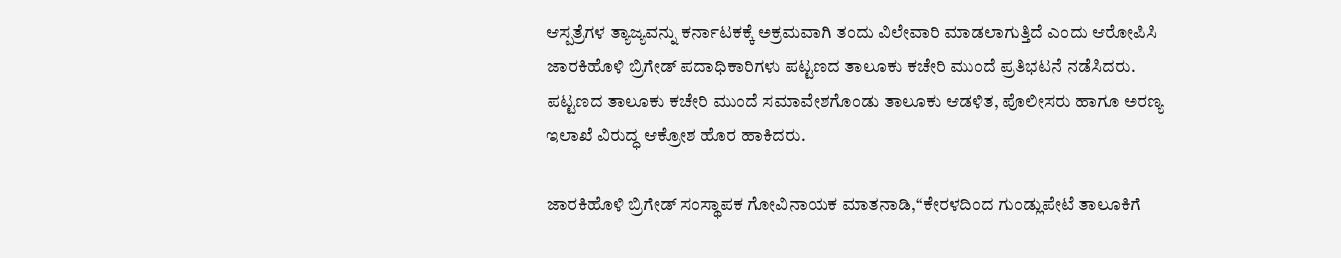ಆಸ್ಪತ್ರೆಗಳ ತ್ಯಾಜ್ಯವನ್ನು ಕರ್ನಾಟಕಕ್ಕೆ ಅಕ್ರಮವಾಗಿ ತಂದು ವಿಲೇವಾರಿ ಮಾಡಲಾಗುತ್ತಿದೆ ಎಂದು ಆರೋಪಿಸಿ ಜಾರಕಿಹೊಳಿ ಬ್ರಿಗೇಡ್ ಪದಾಧಿಕಾರಿಗಳು ಪಟ್ಟಣದ ತಾಲೂಕು ಕಚೇರಿ ಮುಂದೆ ಪ್ರತಿಭಟನೆ ನಡೆಸಿದರು.
ಪಟ್ಟಣದ ತಾಲೂಕು ಕಚೇರಿ ಮುಂದೆ ಸಮಾವೇಶಗೊಂಡು ತಾಲೂಕು ಆಡಳಿತ, ಪೊಲೀಸರು ಹಾಗೂ ಅರಣ್ಯ ಇಲಾಖೆ ವಿರುದ್ಧ ಆಕ್ರೋಶ ಹೊರ ಹಾಕಿದರು.

ಜಾರಕಿಹೊಳಿ ಬ್ರಿಗೇಡ್ ಸಂಸ್ಥಾಪಕ ಗೋವಿನಾಯಕ ಮಾತನಾಡಿ,‘‘ಕೇರಳದಿಂದ ಗುಂಡ್ಲುಪೇಟೆ ತಾಲೂಕಿಗೆ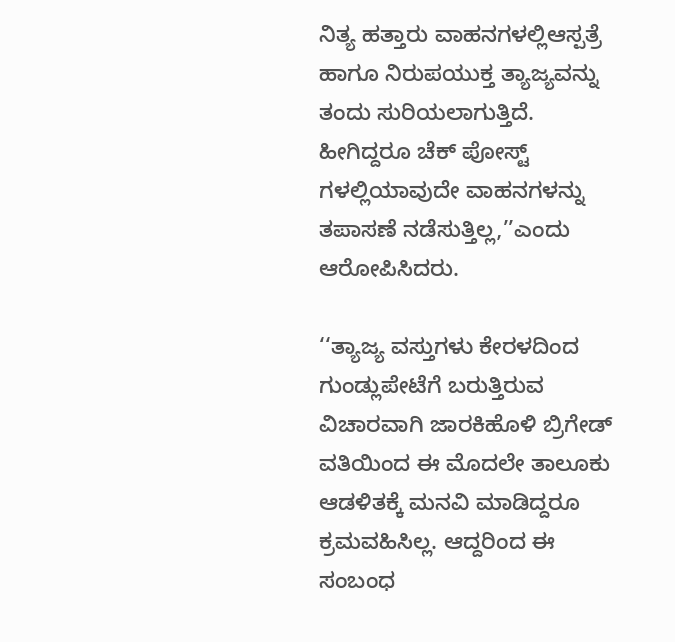ನಿತ್ಯ ಹತ್ತಾರು ವಾಹನಗಳಲ್ಲಿಆಸ್ಪತ್ರೆ ಹಾಗೂ ನಿರುಪಯುಕ್ತ ತ್ಯಾಜ್ಯವನ್ನು ತಂದು ಸುರಿಯಲಾಗುತ್ತಿದೆ. ಹೀಗಿದ್ದರೂ ಚೆಕ್ ಪೋಸ್ಟ್ ಗಳಲ್ಲಿಯಾವುದೇ ವಾಹನಗಳನ್ನು ತಪಾಸಣೆ ನಡೆಸುತ್ತಿಲ್ಲ,’’ಎಂದು ಆರೋಪಿಸಿದರು.

‘‘ತ್ಯಾಜ್ಯ ವಸ್ತುಗಳು ಕೇರಳದಿಂದ ಗುಂಡ್ಲುಪೇಟೆಗೆ ಬರುತ್ತಿರುವ ವಿಚಾರವಾಗಿ ಜಾರಕಿಹೊಳಿ ಬ್ರಿಗೇಡ್ ವತಿಯಿಂದ ಈ ಮೊದಲೇ ತಾಲೂಕು ಆಡಳಿತಕ್ಕೆ ಮನವಿ ಮಾಡಿದ್ದರೂ ಕ್ರಮವಹಿಸಿಲ್ಲ. ಆದ್ದರಿಂದ ಈ ಸಂಬಂಧ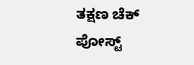ತಕ್ಷಣ ಚೆಕ್ ಪೋಸ್ಟ್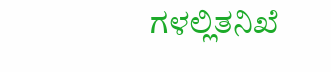ಗಳಲ್ಲಿತನಿಖೆ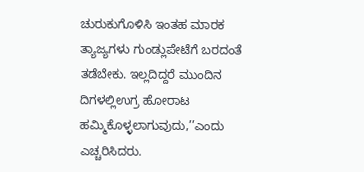ಚುರುಕುಗೊಳಿಸಿ ಇಂತಹ ಮಾರಕ ತ್ಯಾಜ್ಯಗಳು ಗುಂಡ್ಲುಪೇಟೆಗೆ ಬರದಂತೆ ತಡೆಬೇಕು. ಇಲ್ಲದಿದ್ದರೆ ಮುಂದಿನ ದಿಗಳಲ್ಲಿಉಗ್ರ ಹೋರಾಟ ಹಮ್ಮಿಕೊಳ್ಳಲಾಗುವುದು,’’ಎಂದು ಎಚ್ಚರಿಸಿದರು.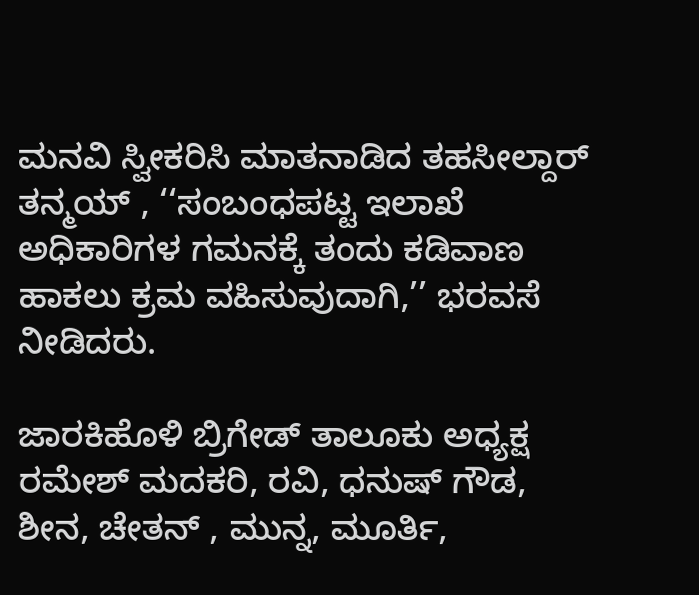ಮನವಿ ಸ್ವೀಕರಿಸಿ ಮಾತನಾಡಿದ ತಹಸೀಲ್ದಾರ್ ತನ್ಮಯ್ , ‘‘ಸಂಬಂಧಪಟ್ಟ ಇಲಾಖೆ ಅಧಿಕಾರಿಗಳ ಗಮನಕ್ಕೆ ತಂದು ಕಡಿವಾಣ ಹಾಕಲು ಕ್ರಮ ವಹಿಸುವುದಾಗಿ,’’ ಭರವಸೆ ನೀಡಿದರು.

ಜಾರಕಿಹೊಳಿ ಬ್ರಿಗೇಡ್ ತಾಲೂಕು ಅಧ್ಯಕ್ಷ ರಮೇಶ್ ಮದಕರಿ, ರವಿ, ಧನುಷ್ ಗೌಡ, ಶೀನ, ಚೇತನ್ , ಮುನ್ನ, ಮೂರ್ತಿ,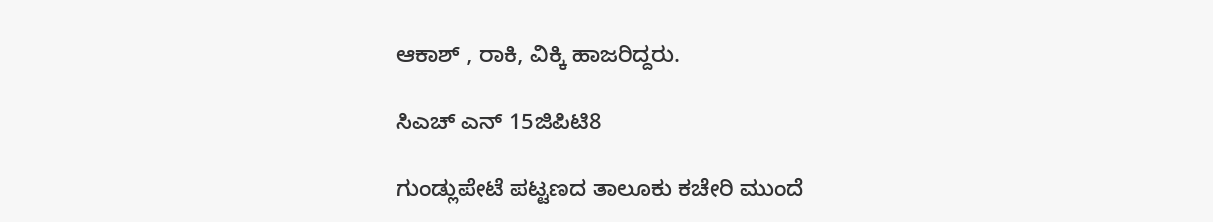ಆಕಾಶ್ , ರಾಕಿ, ವಿಕ್ಕಿ ಹಾಜರಿದ್ದರು.

ಸಿಎಚ್ ಎನ್ 15ಜಿಪಿಟಿ8

ಗುಂಡ್ಲುಪೇಟೆ ಪಟ್ಟಣದ ತಾಲೂಕು ಕಚೇರಿ ಮುಂದೆ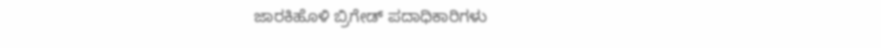ಜಾರಕಿಹೊಳಿ ಬ್ರಿಗೇಡ್ ಪದಾಧಿಕಾರಿಗಳು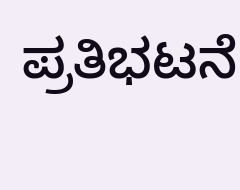ಪ್ರತಿಭಟನೆ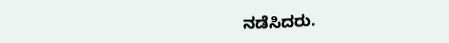ನಡೆಸಿದರು.